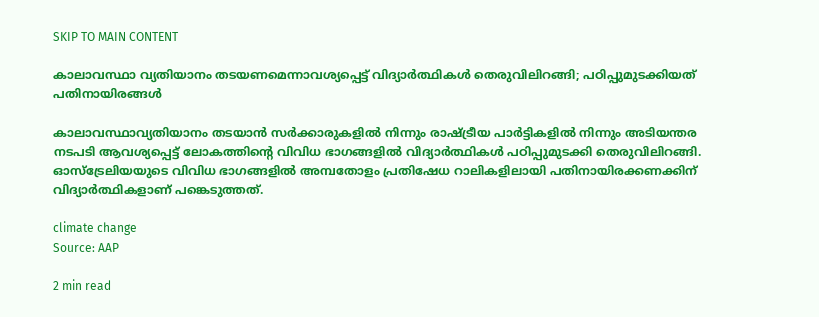SKIP TO MAIN CONTENT

കാലാവസ്ഥാ വ്യതിയാനം തടയണമെന്നാവശ്യപ്പെട്ട് വിദ്യാർത്ഥികൾ തെരുവിലിറങ്ങി; പഠിപ്പുമുടക്കിയത് പതിനായിരങ്ങൾ

കാലാവസ്ഥാവ്യതിയാനം തടയാൻ സർക്കാരുകളിൽ നിന്നും രാഷ്ട്രീയ പാർട്ടികളിൽ നിന്നും അടിയന്തര നടപടി ആവശ്യപ്പെട്ട് ലോകത്തിന്റെ വിവിധ ഭാഗങ്ങളിൽ വിദ്യാർത്ഥികൾ പഠിപ്പുമുടക്കി തെരുവിലിറങ്ങി. ഓസ്‌ട്രേലിയയുടെ വിവിധ ഭാഗങ്ങളിൽ അമ്പതോളം പ്രതിഷേധ റാലികളിലായി പതിനായിരക്കണക്കിന് വിദ്യാർത്ഥികളാണ് പങ്കെടുത്തത്.

climate change
Source: AAP

2 min read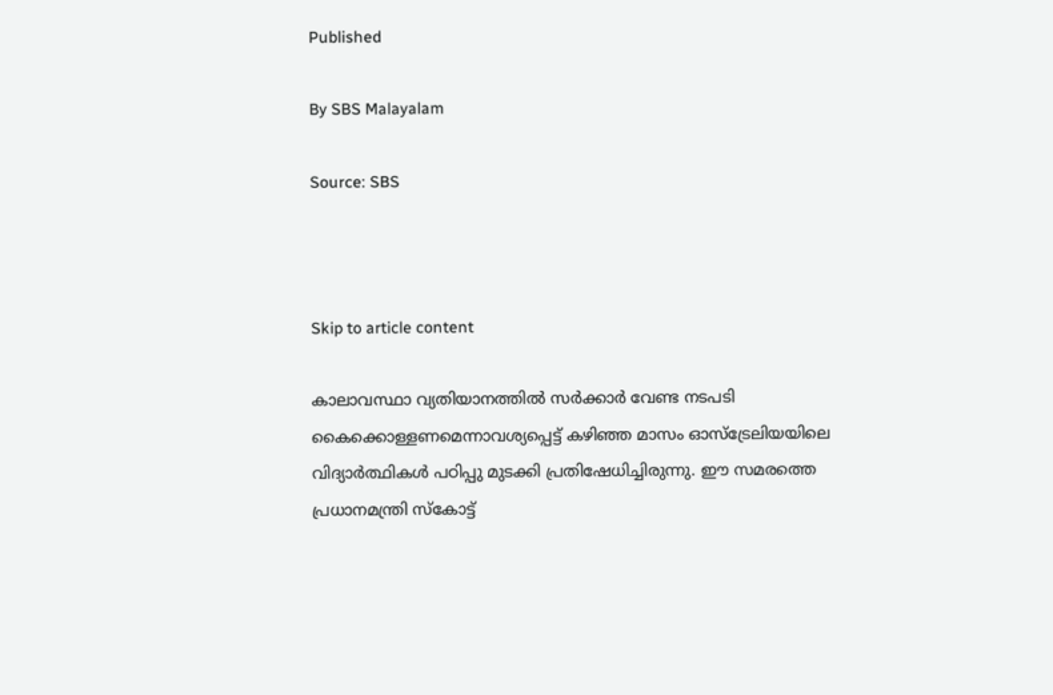Published

By SBS Malayalam

Source: SBS



Skip to article content

കാലാവസ്ഥാ വ്യതിയാനത്തിൽ സർക്കാർ വേണ്ട നടപടി കൈക്കൊള്ളണമെന്നാവശ്യപ്പെട്ട് കഴിഞ്ഞ മാസം ഓസ്‌ട്രേലിയയിലെ വിദ്യാർത്ഥികൾ പഠിപ്പു മുടക്കി പ്രതിഷേധിച്ചിരുന്നു. ഈ സമരത്തെ പ്രധാനമന്ത്രി സ്കോട്ട്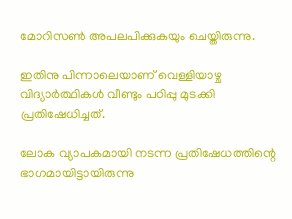മോറിസൺ അപലപിക്കുകയും ചെയ്തിരുന്നു.

ഇതിനു പിന്നാലെയാണ് വെള്ളിയാഴ്ച വിദ്യാർത്ഥികൾ വീണ്ടും പഠിപ്പു മുടക്കി പ്രതിഷേധിച്ചത്.

ലോക വ്യാപകമായി നടന്ന പ്രതിഷേധത്തിന്റെ ഭാഗമായിട്ടായിരുന്നു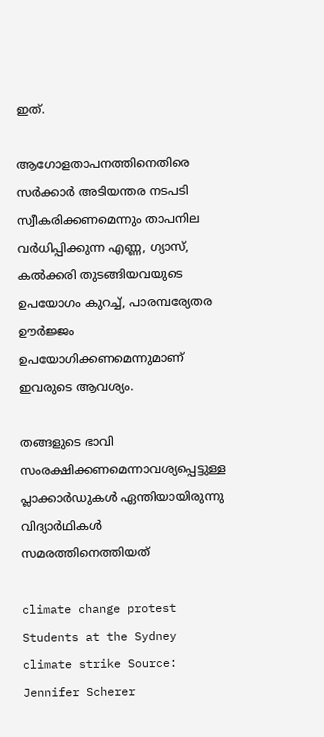ഇത്.

ആഗോളതാപനത്തിനെതിരെ സർക്കാർ അടിയന്തര നടപടി സ്വീകരിക്കണമെന്നും താപനില വർധിപ്പിക്കുന്ന എണ്ണ, ഗ്യാസ്, കൽക്കരി തുടങ്ങിയവയുടെ ഉപയോഗം കുറച്ച്, പാരമ്പര്യേതര ഊർജ്ജം ഉപയോഗിക്കണമെന്നുമാണ് ഇവരുടെ ആവശ്യം.

തങ്ങളുടെ ഭാവി സംരക്ഷിക്കണമെന്നാവശ്യപ്പെട്ടുള്ള പ്ലാക്കാർഡുകൾ ഏന്തിയായിരുന്നു വിദ്യാർഥികൾ സമരത്തിനെത്തിയത്

climate change protest
Students at the Sydney climate strike Source: Jennifer Scherer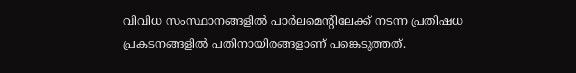വിവിധ സംസ്ഥാനങ്ങളിൽ പാർലമെന്റിലേക്ക് നടന്ന പ്രതിഷധ പ്രകടനങ്ങളിൽ പതിനായിരങ്ങളാണ് പങ്കെടുത്തത്.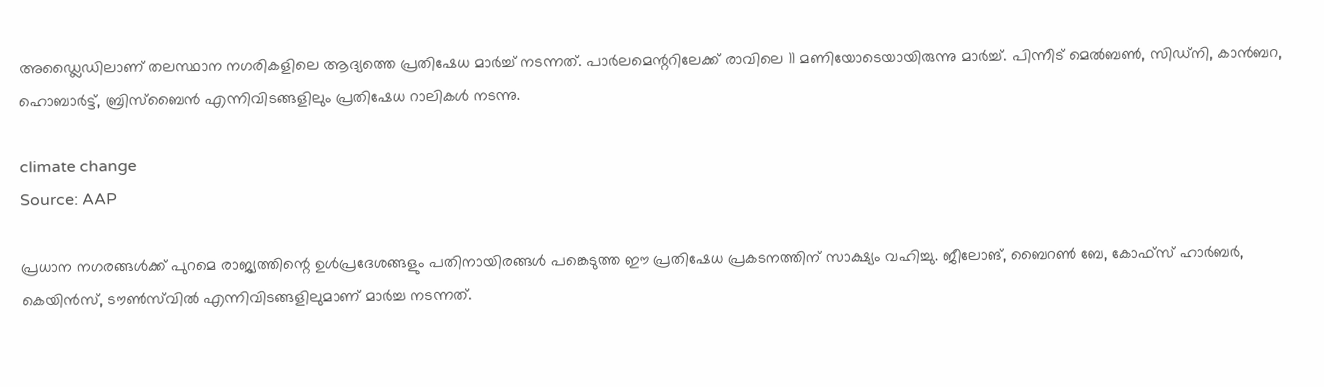അഡ്ലൈഡിലാണ് തലസ്ഥാന നഗരികളിലെ ആദ്യത്തെ പ്രതിഷേധ മാർച്ച് നടന്നത്. പാർലമെന്ററിലേക്ക് രാവിലെ 11 മണിയോടെയായിരുന്നു മാർച്ച്. പിന്നീട് മെൽബൺ, സിഡ്നി, കാൻബറ, ഹൊബാർട്ട്, ബ്രിസ്‌ബൈൻ എന്നിവിടങ്ങളിലും പ്രതിഷേധ റാലികൾ നടന്നു.

climate change
Source: AAP

പ്രധാന നഗരങ്ങൾക്ക് പുറമെ രാജ്യത്തിന്റെ ഉൾപ്രദേശങ്ങളും പതിനായിരങ്ങൾ പങ്കെടുത്ത ഈ പ്രതിഷേധ പ്രകടനത്തിന് സാക്ഷ്യം വഹിച്ചു. ജീലോങ്, ബൈറൺ ബേ, കോഫ്സ് ഹാർബർ, കെയിൻസ്, ടൗൺസ്‌വിൽ എന്നിവിടങ്ങളിലുമാണ് മാർച്ച നടന്നത്.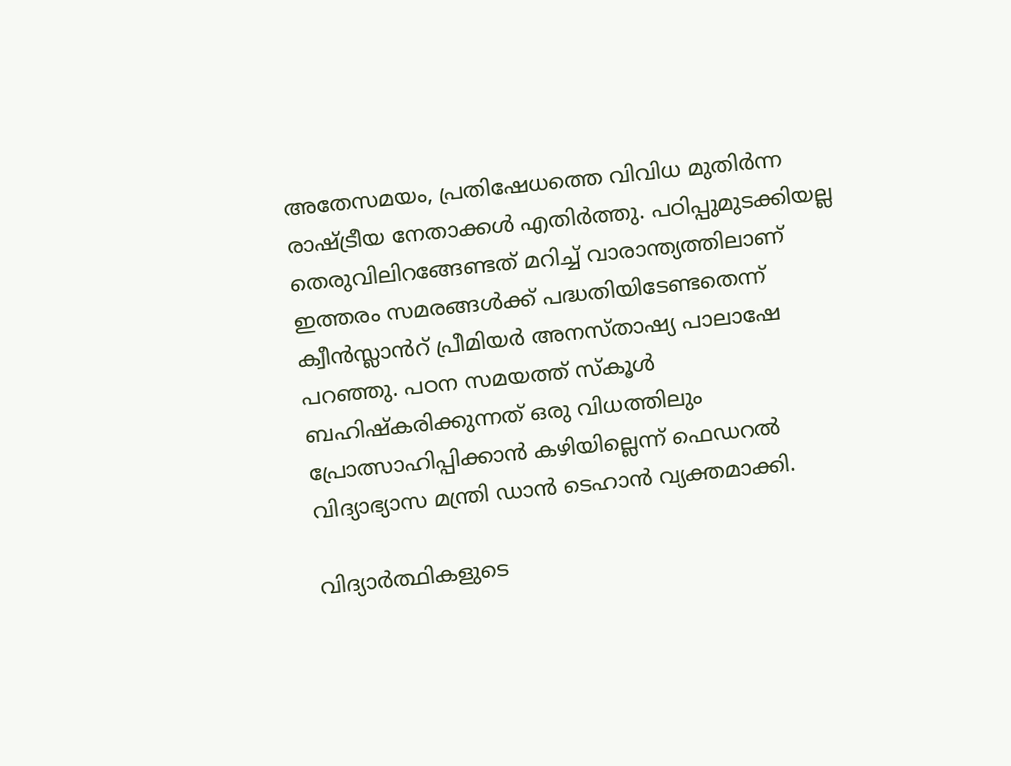അതേസമയം, പ്രതിഷേധത്തെ വിവിധ മുതിർന്ന രാഷ്ട്രീയ നേതാക്കൾ എതിർത്തു. പഠിപ്പുമുടക്കിയല്ല തെരുവിലിറങ്ങേണ്ടത് മറിച്ച് വാരാന്ത്യത്തിലാണ് ഇത്തരം സമരങ്ങൾക്ക് പദ്ധതിയിടേണ്ടതെന്ന് ക്വീൻസ്ലാൻറ് പ്രീമിയർ അനസ്താഷ്യ പാലാഷേ പറഞ്ഞു. പഠന സമയത്ത് സ്കൂൾ ബഹിഷ്കരിക്കുന്നത് ഒരു വിധത്തിലും പ്രോത്സാഹിപ്പിക്കാൻ കഴിയില്ലെന്ന് ഫെഡറൽ വിദ്യാഭ്യാസ മന്ത്രി ഡാൻ ടെഹാൻ വ്യക്തമാക്കി.

വിദ്യാർത്ഥികളുടെ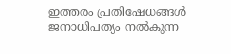ഇത്തരം പ്രതിഷേധങ്ങൾ ജനാധിപത്യം നൽകുന്ന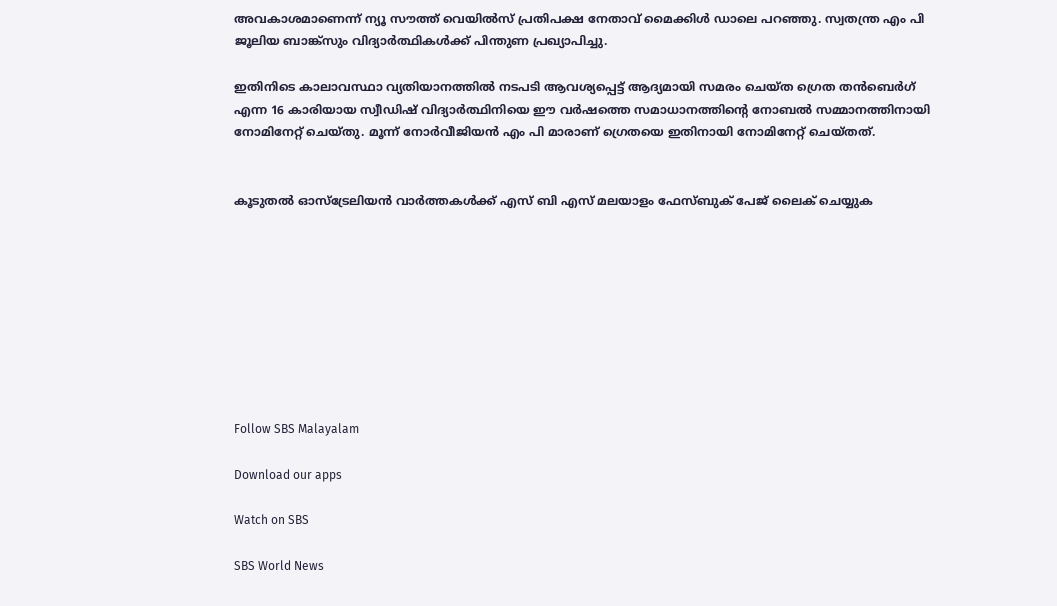അവകാശമാണെന്ന് ന്യൂ സൗത്ത് വെയിൽസ് പ്രതിപക്ഷ നേതാവ് മൈക്കിൾ ഡാലെ പറഞ്ഞു. സ്വതന്ത്ര എം പി ജൂലിയ ബാങ്ക്‌സും വിദ്യാർത്ഥികൾക്ക് പിന്തുണ പ്രഖ്യാപിച്ചു.

ഇതിനിടെ കാലാവസ്ഥാ വ്യതിയാനത്തിൽ നടപടി ആവശ്യപ്പെട്ട് ആദ്യമായി സമരം ചെയ്ത ഗ്രെത തൻബെർഗ് എന്ന 16 കാരിയായ സ്വീഡിഷ് വിദ്യാർത്ഥിനിയെ ഈ വർഷത്തെ സമാധാനത്തിന്റെ നോബൽ സമ്മാനത്തിനായി നോമിനേറ്റ് ചെയ്തു. മൂന്ന് നോർവീജിയൻ എം പി മാരാണ് ഗ്രെതയെ ഇതിനായി നോമിനേറ്റ് ചെയ്തത്.


കൂടുതൽ ഓസ്‌ട്രേലിയൻ വാർത്തകൾക്ക് എസ് ബി എസ് മലയാളം ഫേസ്ബുക് പേജ് ലൈക് ചെയ്യുക









Follow SBS Malayalam

Download our apps

Watch on SBS

SBS World News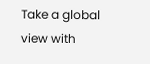Take a global view with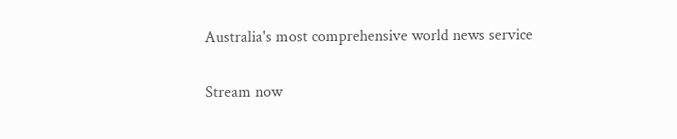Australia's most comprehensive world news service

Stream now